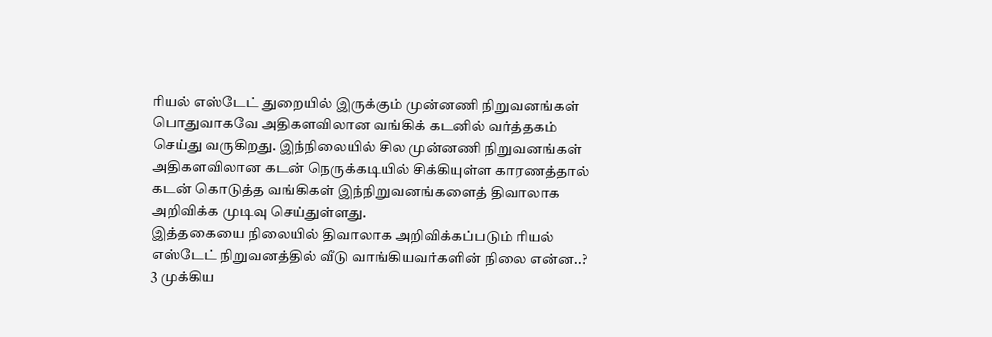ரியல் எஸ்டேட் துறையில் இருக்கும் முன்னணி நிறுவனங்கள் பொதுவாகவே அதிகளவிலான வங்கிக் கடனில் வர்த்தகம் செய்து வருகிறது. இந்நிலையில் சில முன்னணி நிறுவனங்கள் அதிகளவிலான கடன் நெருக்கடியில் சிக்கியுள்ள காரணத்தால் கடன் கொடுத்த வங்கிகள் இந்நிறுவனங்களைத் திவாலாக அறிவிக்க முடிவு செய்துள்ளது.
இத்தகையை நிலையில் திவாலாக அறிவிக்கப்படும் ரியல் எஸ்டேட் நிறுவனத்தில் வீடு வாங்கியவர்களின் நிலை என்ன..?
3 முக்கிய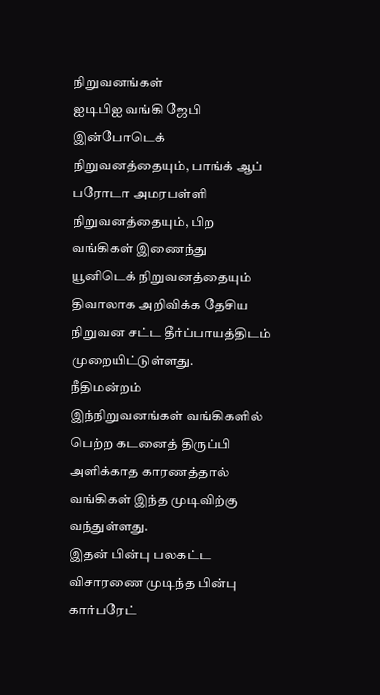நிறுவனங்கள்
ஐடிபிஐ வங்கி ஜேபி இன்போடெக் நிறுவனத்தையும், பாங்க் ஆப் பரோடா அமரபள்ளி நிறுவனத்தையும், பிற வங்கிகள் இணைந்து யூனிடெக் நிறுவனத்தையும் திவாலாக அறிவிக்க தேசிய நிறுவன சட்ட தீர்ப்பாயத்திடம் முறையிட்டுள்ளது.
நீதிமன்றம்
இந்நிறுவனங்கள் வங்கிகளில் பெற்ற கடனைத் திருப்பி அளிக்காத காரணத்தால் வங்கிகள் இந்த முடிவிற்கு வந்துள்ளது.
இதன் பின்பு பலகட்ட விசாரணை முடிந்த பின்பு கார்பரேட்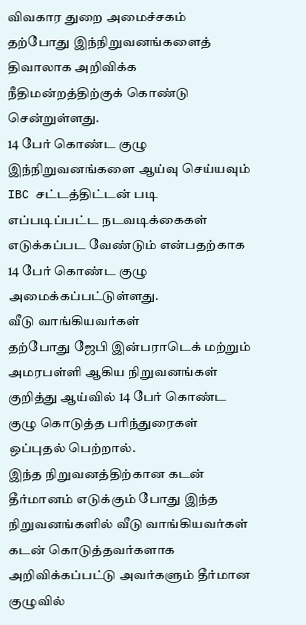விவகார துறை அமைச்சகம் தற்போது இந்நிறுவனங்களைத் திவாலாக அறிவிக்க நீதிமன்றத்திற்குக் கொண்டு சென்றுள்ளது.
14 பேர் கொண்ட குழு
இந்நிறுவனங்களை ஆய்வு செய்யவும் IBC சட்டத்திட்டன் படி எப்படிப்பட்ட நடவடிக்கைகள் எடுக்கப்பட வேண்டும் என்பதற்காக 14 பேர் கொண்ட குழு அமைக்கப்பட்டுள்ளது.
வீடு வாங்கியவர்கள்
தற்போது ஜேபி இன்பராடெக் மற்றும் அமரபள்ளி ஆகிய நிறுவனங்கள் குறித்து ஆய்வில் 14 பேர் கொண்ட குழு கொடுத்த பரிந்துரைகள் ஒப்புதல் பெற்றால்.
இந்த நிறுவனத்திற்கான கடன் தீர்மானம் எடுக்கும் போது இந்த நிறுவனங்களில் வீடு வாங்கியவர்கள் கடன் கொடுத்தவர்களாக அறிவிக்கப்பட்டு அவர்களும் தீர்மான குழுவில்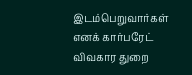இடம்பெறுவார்கள் எனக் கார்பரேட் விவகார துறை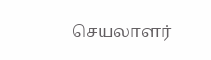செயலாளர்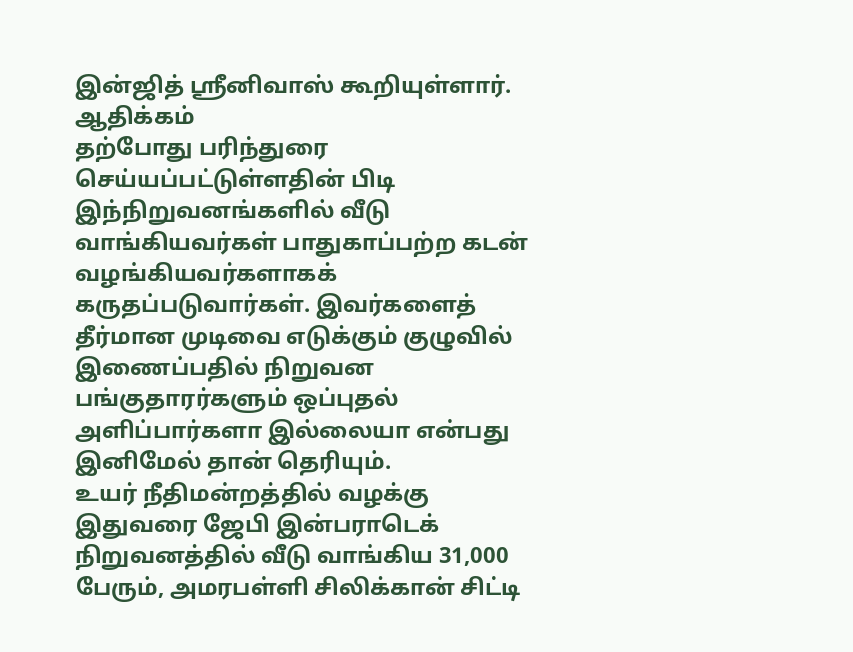இன்ஜித் ஸ்ரீனிவாஸ் கூறியுள்ளார்.
ஆதிக்கம்
தற்போது பரிந்துரை செய்யப்பட்டுள்ளதின் பிடி இந்நிறுவனங்களில் வீடு வாங்கியவர்கள் பாதுகாப்பற்ற கடன் வழங்கியவர்களாகக் கருதப்படுவார்கள். இவர்களைத் தீர்மான முடிவை எடுக்கும் குழுவில் இணைப்பதில் நிறுவன பங்குதாரர்களும் ஒப்புதல் அளிப்பார்களா இல்லையா என்பது இனிமேல் தான் தெரியும்.
உயர் நீதிமன்றத்தில் வழக்கு
இதுவரை ஜேபி இன்பராடெக் நிறுவனத்தில் வீடு வாங்கிய 31,000 பேரும், அமரபள்ளி சிலிக்கான் சிட்டி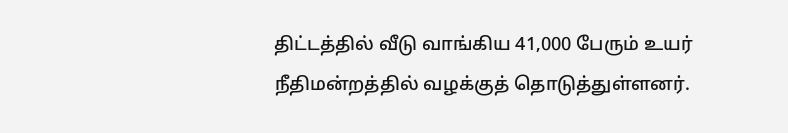திட்டத்தில் வீடு வாங்கிய 41,000 பேரும் உயர் நீதிமன்றத்தில் வழக்குத் தொடுத்துள்ளனர்.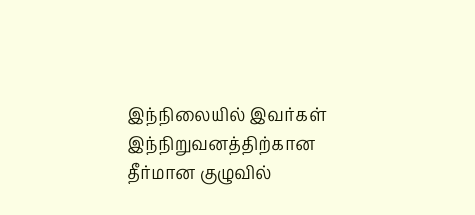இந்நிலையில் இவர்கள் இந்நிறுவனத்திற்கான தீர்மான குழுவில்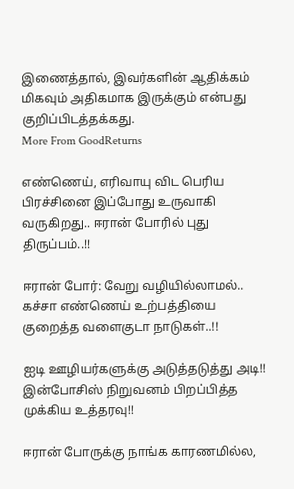இணைத்தால், இவர்களின் ஆதிக்கம் மிகவும் அதிகமாக இருக்கும் என்பது குறிப்பிடத்தக்கது.
More From GoodReturns

எண்ணெய், எரிவாயு விட பெரிய பிரச்சினை இப்போது உருவாகி வருகிறது.. ஈரான் போரில் புது திருப்பம்..!!

ஈரான் போர்: வேறு வழியில்லாமல்.. கச்சா எண்ணெய் உற்பத்தியை குறைத்த வளைகுடா நாடுகள்..!!

ஐடி ஊழியர்களுக்கு அடுத்தடுத்து அடி!! இன்போசிஸ் நிறுவனம் பிறப்பித்த முக்கிய உத்தரவு!!

ஈரான் போருக்கு நாங்க காரணமில்ல,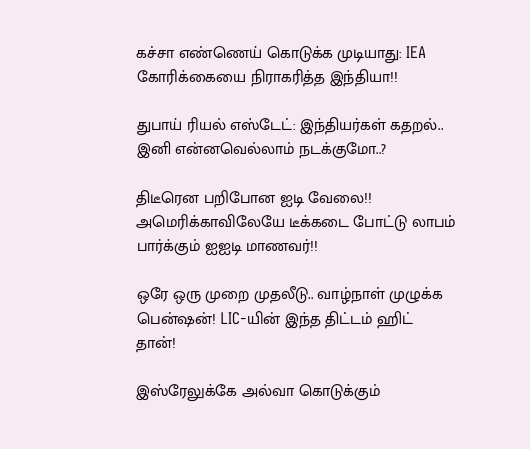கச்சா எண்ணெய் கொடுக்க முடியாது: IEA கோரிக்கையை நிராகரித்த இந்தியா!!

துபாய் ரியல் எஸ்டேட்: இந்தியர்கள் கதறல்.. இனி என்னவெல்லாம் நடக்குமோ..?

திடீரென பறிபோன ஐடி வேலை!! அமெரிக்காவிலேயே டீக்கடை போட்டு லாபம் பார்க்கும் ஐஐடி மாணவர்!!

ஒரே ஒரு முறை முதலீடு.. வாழ்நாள் முழுக்க பென்ஷன்! LIC-யின் இந்த திட்டம் ஹிட் தான்!

இஸ்ரேலுக்கே அல்வா கொடுக்கும்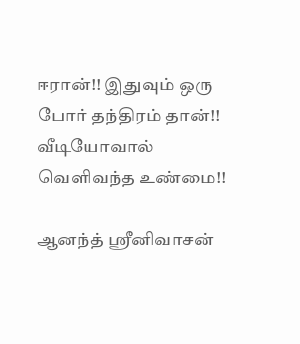ஈரான்!! இதுவும் ஒரு போர் தந்திரம் தான்!! வீடியோவால் வெளிவந்த உண்மை!!

ஆனந்த் ஸ்ரீனிவாசன்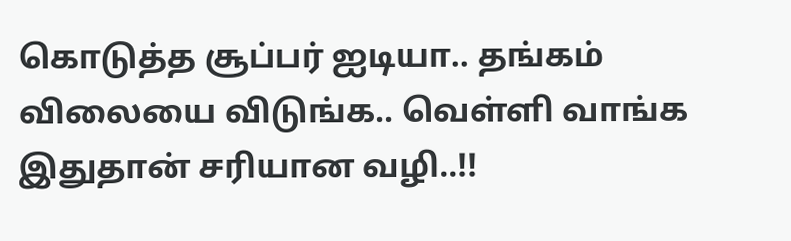கொடுத்த சூப்பர் ஐடியா.. தங்கம் விலையை விடுங்க.. வெள்ளி வாங்க இதுதான் சரியான வழி..!!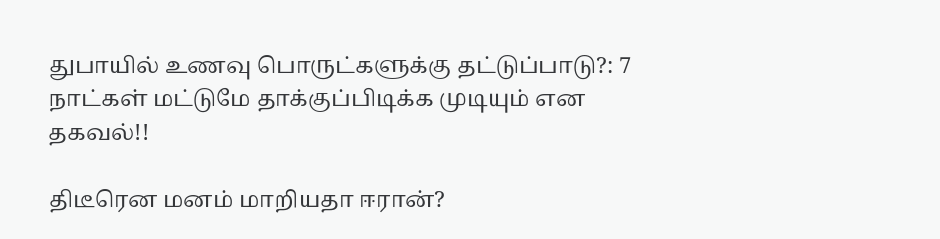துபாயில் உணவு பொருட்களுக்கு தட்டுப்பாடு?: 7 நாட்கள் மட்டுமே தாக்குப்பிடிக்க முடியும் என தகவல்!!

திடீரென மனம் மாறியதா ஈரான்?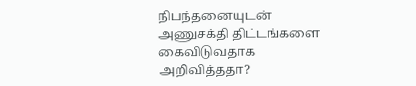நிபந்தனையுடன் அணுசக்தி திட்டங்களை கைவிடுவதாக அறிவித்ததா?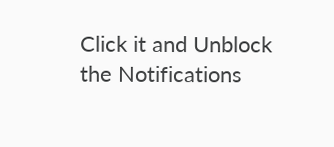Click it and Unblock the Notifications